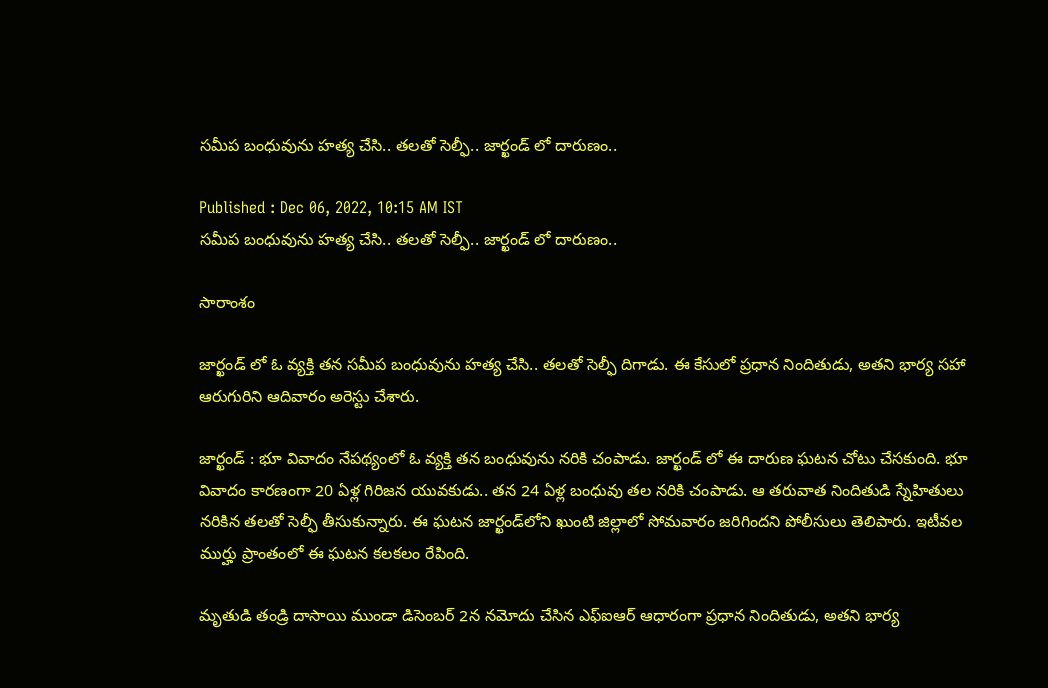సమీప బంధువును హత్య చేసి.. తలతో సెల్ఫీ.. జార్ఖండ్ లో దారుణం..

Published : Dec 06, 2022, 10:15 AM IST
సమీప బంధువును హత్య చేసి.. తలతో సెల్ఫీ.. జార్ఖండ్ లో దారుణం..

సారాంశం

జార్ఖండ్ లో ఓ వ్యక్తి తన సమీప బంధువును హత్య చేసి.. తలతో సెల్ఫీ దిగాడు. ఈ కేసులో ప్రధాన నిందితుడు, అతని భార్య సహా ఆరుగురిని ఆదివారం అరెస్టు చేశారు.

జార్ఖండ్ : భూ వివాదం నేపథ్యంలో ఓ వ్యక్తి తన బంధువును నరికి చంపాడు. జార్ఖండ్ లో ఈ దారుణ ఘటన చోటు చేసకుంది. భూ వివాదం కారణంగా 20 ఏళ్ల గిరిజన యువకుడు.. తన 24 ఏళ్ల బంధువు తల నరికి చంపాడు. ఆ తరువాత నిందితుడి స్నేహితులు నరికిన తలతో సెల్ఫీ తీసుకున్నారు. ఈ ఘటన జార్ఖండ్‌లోని ఖుంటి జిల్లాలో సోమవారం జరిగిందని పోలీసులు తెలిపారు. ఇటీవల ముర్హు ప్రాంతంలో ఈ ఘటన కలకలం రేపింది.

మృతుడి తండ్రి దాసాయి ముండా డిసెంబర్ 2న నమోదు చేసిన ఎఫ్‌ఐఆర్ ఆధారంగా ప్రధాన నిందితుడు, అతని భార్య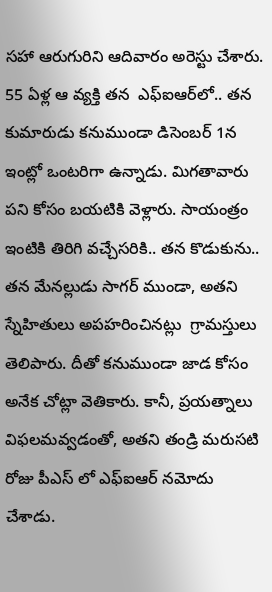సహా ఆరుగురిని ఆదివారం అరెస్టు చేశారు.  55 ఏళ్ల ఆ వ్యక్తి తన  ఎఫ్‌ఐఆర్‌లో.. తన కుమారుడు కనుముండా డిసెంబర్ 1న ఇంట్లో ఒంటరిగా ఉన్నాడు. మిగతావారు పని కోసం బయటికి వెళ్లారు. సాయంత్రం ఇంటికి తిరిగి వచ్చేసరికి.. తన కొడుకును.. తన మేనల్లుడు సాగర్ ముండా, అతని స్నేహితులు అపహరించినట్లు  గ్రామస్తులు తెలిపారు. దీతో కనుముండా జాడ కోసం అనేక చోట్లా వెతికారు. కానీ, ప్రయత్నాలు విఫలమవ్వడంతో, అతని తండ్రి మరుసటి రోజు పీఎస్ లో ఎఫ్ఐఆర్ నమోదు చేశాడు.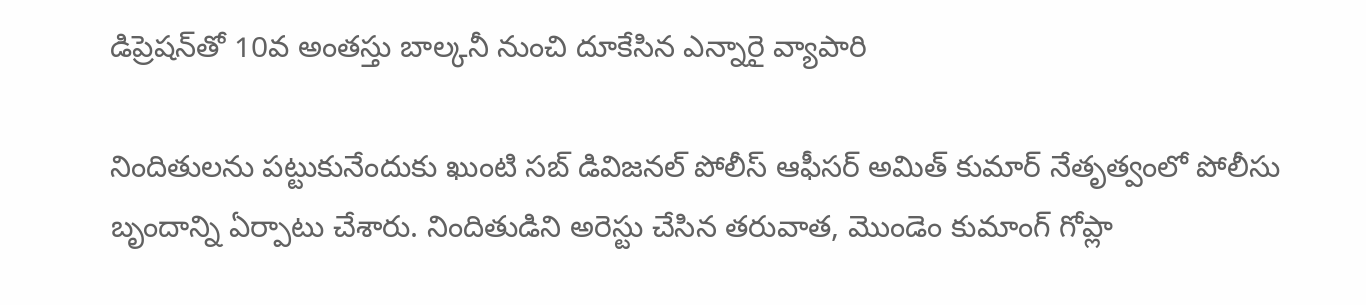డిప్రెషన్‌తో 10వ అంతస్తు బాల్కనీ నుంచి దూకేసిన ఎన్నారై వ్యాపారి

నిందితులను పట్టుకునేందుకు ఖుంటి సబ్ డివిజనల్ పోలీస్ ఆఫీసర్ అమిత్ కుమార్ నేతృత్వంలో పోలీసు బృందాన్ని ఏర్పాటు చేశారు. నిందితుడిని అరెస్టు చేసిన తరువాత, మొండెం కుమాంగ్ గోప్లా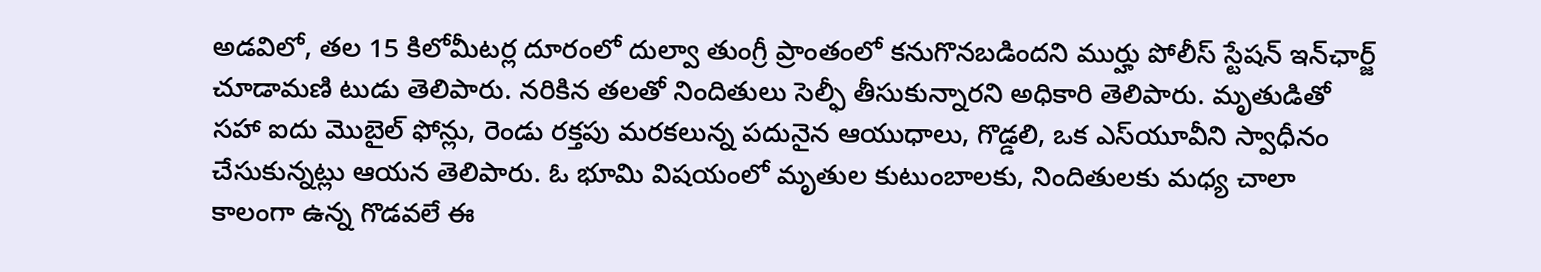అడవిలో, తల 15 కిలోమీటర్ల దూరంలో దుల్వా తుంగ్రీ ప్రాంతంలో కనుగొనబడిందని ముర్హు పోలీస్ స్టేషన్ ఇన్‌ఛార్జ్ చూడామణి టుడు తెలిపారు. నరికిన తలతో నిందితులు సెల్ఫీ తీసుకున్నారని అధికారి తెలిపారు. మృతుడితో సహా ఐదు మొబైల్ ఫోన్లు, రెండు రక్తపు మరకలున్న పదునైన ఆయుధాలు, గొడ్డలి, ఒక ఎస్‌యూవీని స్వాధీనం చేసుకున్నట్లు ఆయన తెలిపారు. ఓ భూమి విషయంలో మృతుల కుటుంబాలకు, నిందితులకు మధ్య చాలా కాలంగా ఉన్న గొడవలే ఈ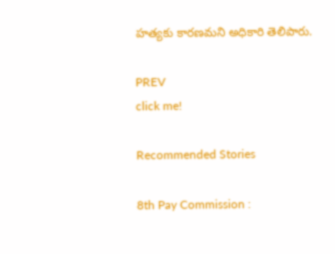హత్యకు కారణమని అధికారి తెలిపారు.

PREV
click me!

Recommended Stories

8th Pay Commission :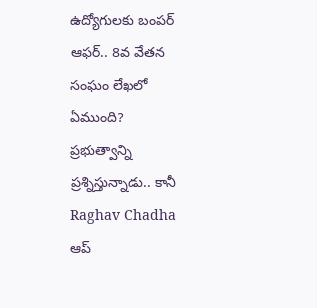ఉద్యోగులకు బంపర్ ఆఫర్.. 8వ వేతన సంఘం లేఖలో ఏముంది?
ప్రభుత్వాన్ని ప్రశ్నిస్తున్నాడు.. కానీ Raghav Chadha ఆప్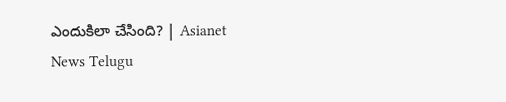ఎందుకిలా చేసింది? | Asianet News Telugu